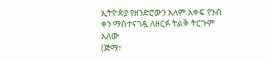ኢትዮጵያ የዘንድሮውን አለም አቀፍ የንብ ቀን ማስተናገዷ ለዘርፉ ትልቅ ትርጉም አለው
(ጅማ፣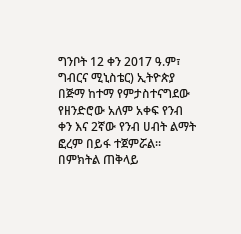ግንቦት 12 ቀን 2017 ዓ.ም፣ ግብርና ሚኒስቴር) ኢትዮጵያ በጅማ ከተማ የምታስተናግደው የዘንድሮው አለም አቀፍ የንብ ቀን እና 2ኛው የንብ ሀብት ልማት ፎረም በይፋ ተጀምሯል። በምክትል ጠቅላይ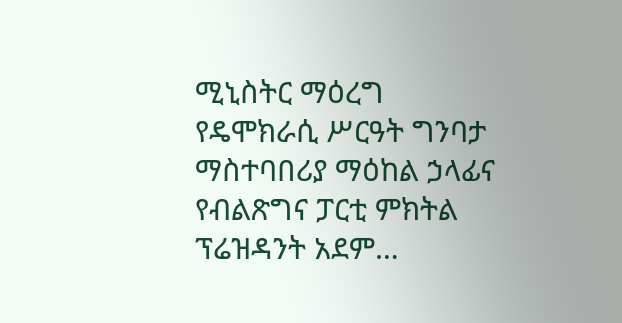ሚኒስትር ማዕረግ የዴሞክራሲ ሥርዓት ግንባታ ማስተባበሪያ ማዕከል ኃላፊና የብልጽግና ፓርቲ ምክትል ፕሬዝዳንት አደም…